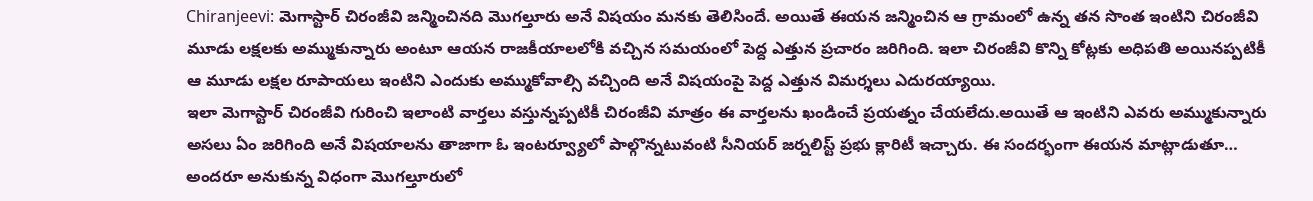Chiranjeevi: మెగాస్టార్ చిరంజీవి జన్మించినది మొగల్తూరు అనే విషయం మనకు తెలిసిందే. అయితే ఈయన జన్మించిన ఆ గ్రామంలో ఉన్న తన సొంత ఇంటిని చిరంజీవి మూడు లక్షలకు అమ్ముకున్నారు అంటూ ఆయన రాజకీయాలలోకి వచ్చిన సమయంలో పెద్ద ఎత్తున ప్రచారం జరిగింది. ఇలా చిరంజీవి కొన్ని కోట్లకు అధిపతి అయినప్పటికీ ఆ మూడు లక్షల రూపాయలు ఇంటిని ఎందుకు అమ్ముకోవాల్సి వచ్చింది అనే విషయంపై పెద్ద ఎత్తున విమర్శలు ఎదురయ్యాయి.
ఇలా మెగాస్టార్ చిరంజీవి గురించి ఇలాంటి వార్తలు వస్తున్నప్పటికీ చిరంజీవి మాత్రం ఈ వార్తలను ఖండించే ప్రయత్నం చేయలేదు.అయితే ఆ ఇంటిని ఎవరు అమ్ముకున్నారు అసలు ఏం జరిగింది అనే విషయాలను తాజాగా ఓ ఇంటర్వ్యూలో పాల్గొన్నటువంటి సీనియర్ జర్నలిస్ట్ ప్రభు క్లారిటీ ఇచ్చారు. ఈ సందర్భంగా ఈయన మాట్లాడుతూ…
అందరూ అనుకున్న విధంగా మొగల్తూరులో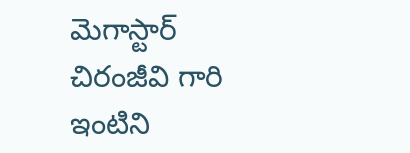మెగాస్టార్ చిరంజీవి గారి ఇంటిని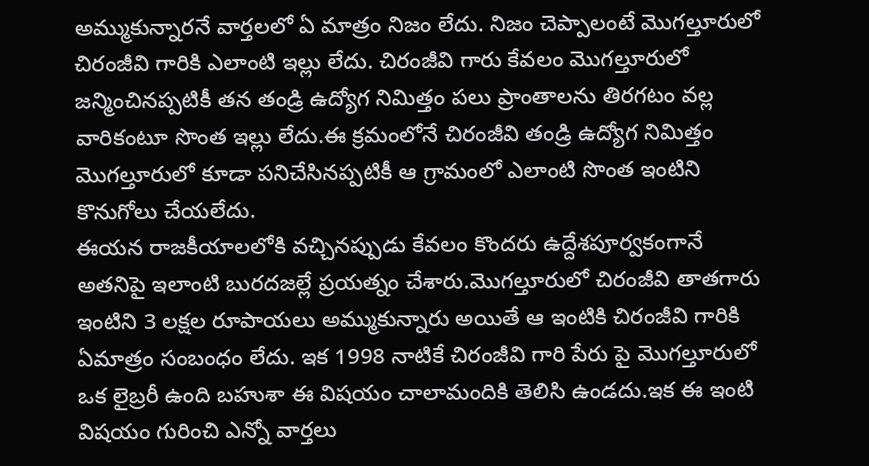అమ్ముకున్నారనే వార్తలలో ఏ మాత్రం నిజం లేదు. నిజం చెప్పాలంటే మొగల్తూరులో చిరంజీవి గారికి ఎలాంటి ఇల్లు లేదు. చిరంజీవి గారు కేవలం మొగల్తూరులో జన్మించినప్పటికీ తన తండ్రి ఉద్యోగ నిమిత్తం పలు ప్రాంతాలను తిరగటం వల్ల వారికంటూ సొంత ఇల్లు లేదు.ఈ క్రమంలోనే చిరంజీవి తండ్రి ఉద్యోగ నిమిత్తం మొగల్తూరులో కూడా పనిచేసినప్పటికీ ఆ గ్రామంలో ఎలాంటి సొంత ఇంటిని కొనుగోలు చేయలేదు.
ఈయన రాజకీయాలలోకి వచ్చినప్పుడు కేవలం కొందరు ఉద్దేశపూర్వకంగానే అతనిపై ఇలాంటి బురదజల్లే ప్రయత్నం చేశారు.మొగల్తూరులో చిరంజీవి తాతగారు ఇంటిని 3 లక్షల రూపాయలు అమ్ముకున్నారు అయితే ఆ ఇంటికి చిరంజీవి గారికి ఏమాత్రం సంబంధం లేదు. ఇక 1998 నాటికే చిరంజీవి గారి పేరు పై మొగల్తూరులో ఒక లైబ్రరీ ఉంది బహుశా ఈ విషయం చాలామందికి తెలిసి ఉండదు.ఇక ఈ ఇంటి విషయం గురించి ఎన్నో వార్తలు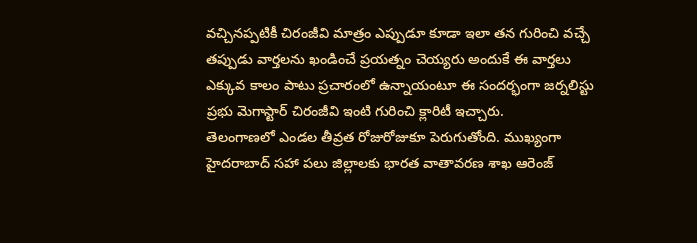వచ్చినప్పటికీ చిరంజీవి మాత్రం ఎప్పుడూ కూడా ఇలా తన గురించి వచ్చే తప్పుడు వార్తలను ఖండించే ప్రయత్నం చెయ్యరు అందుకే ఈ వార్తలు ఎక్కువ కాలం పాటు ప్రచారంలో ఉన్నాయంటూ ఈ సందర్భంగా జర్నలిస్టు ప్రభు మెగాస్టార్ చిరంజీవి ఇంటి గురించి క్లారిటీ ఇచ్చారు.
తెలంగాణలో ఎండల తీవ్రత రోజురోజుకూ పెరుగుతోంది. ముఖ్యంగా హైదరాబాద్ సహా పలు జిల్లాలకు భారత వాతావరణ శాఖ ఆరెంజ్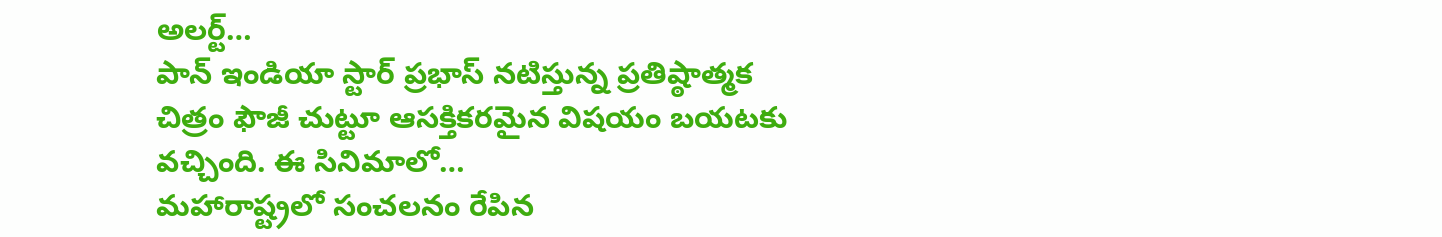అలర్ట్…
పాన్ ఇండియా స్టార్ ప్రభాస్ నటిస్తున్న ప్రతిష్ఠాత్మక చిత్రం ఫౌజీ చుట్టూ ఆసక్తికరమైన విషయం బయటకు వచ్చింది. ఈ సినిమాలో…
మహారాష్ట్రలో సంచలనం రేపిన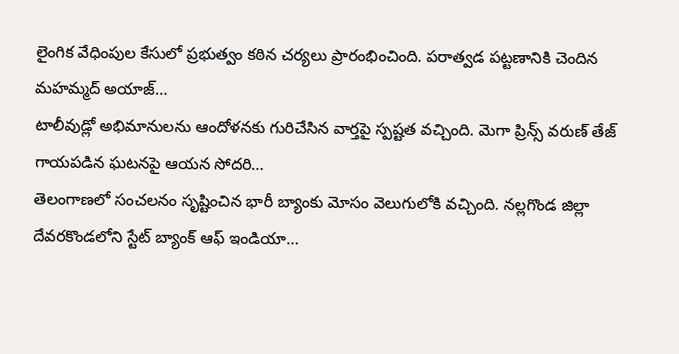లైంగిక వేధింపుల కేసులో ప్రభుత్వం కఠిన చర్యలు ప్రారంభించింది. పరాత్వడ పట్టణానికి చెందిన మహమ్మద్ అయాజ్…
టాలీవుడ్లో అభిమానులను ఆందోళనకు గురిచేసిన వార్తపై స్పష్టత వచ్చింది. మెగా ప్రిన్స్ వరుణ్ తేజ్ గాయపడిన ఘటనపై ఆయన సోదరి…
తెలంగాణలో సంచలనం సృష్టించిన భారీ బ్యాంకు మోసం వెలుగులోకి వచ్చింది. నల్లగొండ జిల్లా దేవరకొండలోని స్టేట్ బ్యాంక్ ఆఫ్ ఇండియా…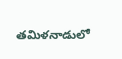తమిళనాడులో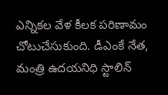ఎన్నికల వేళ కీలక పరిణామం చోటుచేసుకుంది. డీఎంకే నేత, మంత్రి ఉదయనిధి స్టాలిన్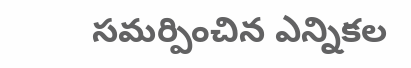సమర్పించిన ఎన్నికల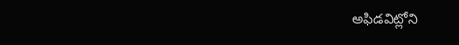అఫిడవిట్లోని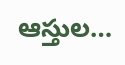ఆస్తుల…